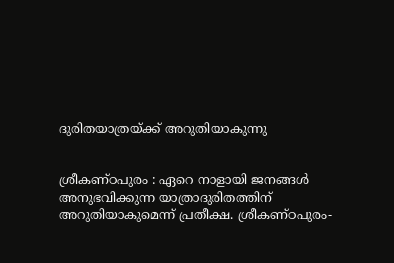ദുരിതയാത്രയ്ക്ക് അറുതിയാകുന്നു


ശ്രീകണ്ഠപുരം : ഏറെ നാളായി ജനങ്ങൾ അനുഭവിക്കുന്ന യാത്രാദുരിതത്തിന് അറുതിയാകുമെന്ന് പ്രതീക്ഷ. ശ്രീകണ്ഠപുരം-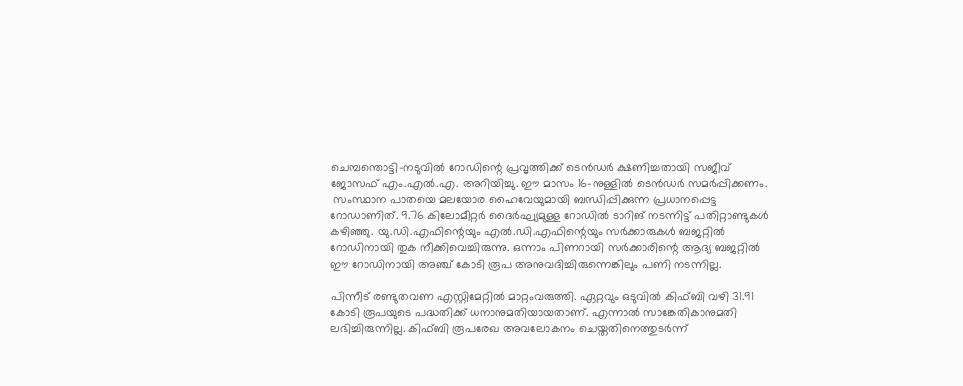ചെമ്പന്തൊട്ടി-നടുവിൽ റോഡിന്റെ പ്രവൃത്തിക്ക് ടെൻഡർ ക്ഷണിച്ചതായി സജീവ് ജോസഫ് എം.എൽ.എ. അറിയിച്ചു. ഈ മാസം 16-നുള്ളിൽ ടെൻഡർ സമർപ്പിക്കണം.
 സംസ്ഥാന പാതയെ മലയോര ഹൈവേയുമായി ബന്ധിപ്പിക്കുന്ന പ്രധാനപ്പെട്ട റോഡാണിത്. 9.76 കിലോമീറ്റർ ദൈർഘ്യമുള്ള റോഡിൽ ടാറിങ് നടന്നിട്ട് പതിറ്റാണ്ടുകൾ കഴിഞ്ഞു. യു.ഡി.എഫിന്റെയും എൽ.ഡി.എഫിന്റെയും സർക്കാരുകൾ ബജറ്റിൽ റോഡിനായി തുക നീക്കിവെച്ചിരുന്നു. ഒന്നാം പിണറായി സർക്കാരിന്റെ ആദ്യ ബജറ്റിൽ ഈ റോഡിനായി അഞ്ച് കോടി രൂപ അനുവദിച്ചിരുന്നെങ്കിലും പണി നടന്നില്ല.

പിന്നീട് രണ്ടുതവണ എസ്റ്റിമേറ്റിൽ മാറ്റംവരുത്തി. ഏറ്റവും ഒടുവിൽ കിഫ്ബി വഴി 31.91 കോടി രൂപയുടെ പദ്ധതിക്ക് ധനാനുമതിയായതാണ്. എന്നാൽ സാങ്കേതികാനുമതി ലഭിച്ചിരുന്നില്ല. കിഫ്ബി രൂപരേഖ അവലോകനം ചെയ്തതിനെത്തുടർന്ന്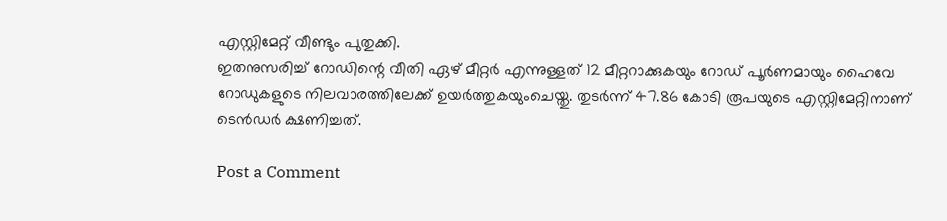എസ്റ്റിമേറ്റ് വീണ്ടും പുതുക്കി.
ഇതനുസരിച്ച് റോഡിന്റെ വീതി ഏഴ് മീറ്റർ എന്നുള്ളത് 12 മീറ്ററാക്കുകയും റോഡ് പൂർണമായും ഹൈവേ റോഡുകളുടെ നിലവാരത്തിലേക്ക് ഉയർത്തുകയുംചെയ്തു. തുടർന്ന് 47.86 കോടി രൂപയുടെ എസ്റ്റിമേറ്റിനാണ് ടെൻഡർ ക്ഷണിച്ചത്.

Post a Comment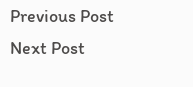Previous Post Next Post